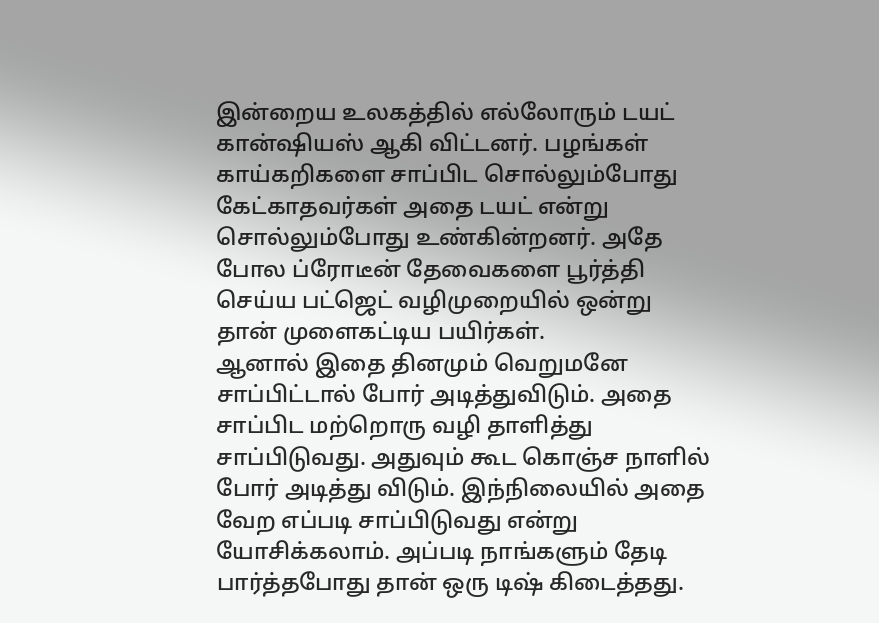இன்றைய உலகத்தில் எல்லோரும் டயட் கான்ஷியஸ் ஆகி விட்டனர். பழங்கள் காய்கறிகளை சாப்பிட சொல்லும்போது கேட்காதவர்கள் அதை டயட் என்று சொல்லும்போது உண்கின்றனர். அதே போல ப்ரோடீன் தேவைகளை பூர்த்தி செய்ய பட்ஜெட் வழிமுறையில் ஒன்று தான் முளைகட்டிய பயிர்கள்.
ஆனால் இதை தினமும் வெறுமனே சாப்பிட்டால் போர் அடித்துவிடும். அதை சாப்பிட மற்றொரு வழி தாளித்து சாப்பிடுவது. அதுவும் கூட கொஞ்ச நாளில் போர் அடித்து விடும். இந்நிலையில் அதை வேற எப்படி சாப்பிடுவது என்று யோசிக்கலாம். அப்படி நாங்களும் தேடி பார்த்தபோது தான் ஒரு டிஷ் கிடைத்தது.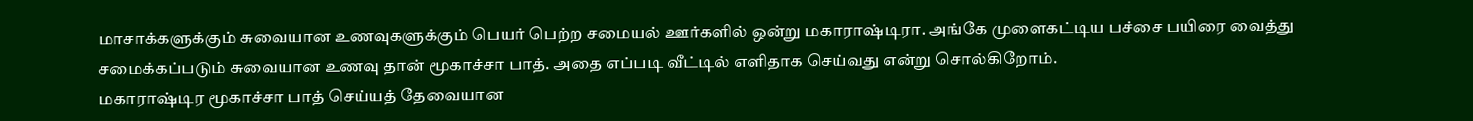மாசாக்களுக்கும் சுவையான உணவுகளுக்கும் பெயர் பெற்ற சமையல் ஊர்களில் ஒன்று மகாராஷ்டிரா. அங்கே முளைகட்டிய பச்சை பயிரை வைத்து சமைக்கப்படும் சுவையான உணவு தான் மூகாச்சா பாத். அதை எப்படி வீட்டில் எளிதாக செய்வது என்று சொல்கிறோம்.
மகாராஷ்டிர மூகாச்சா பாத் செய்யத் தேவையான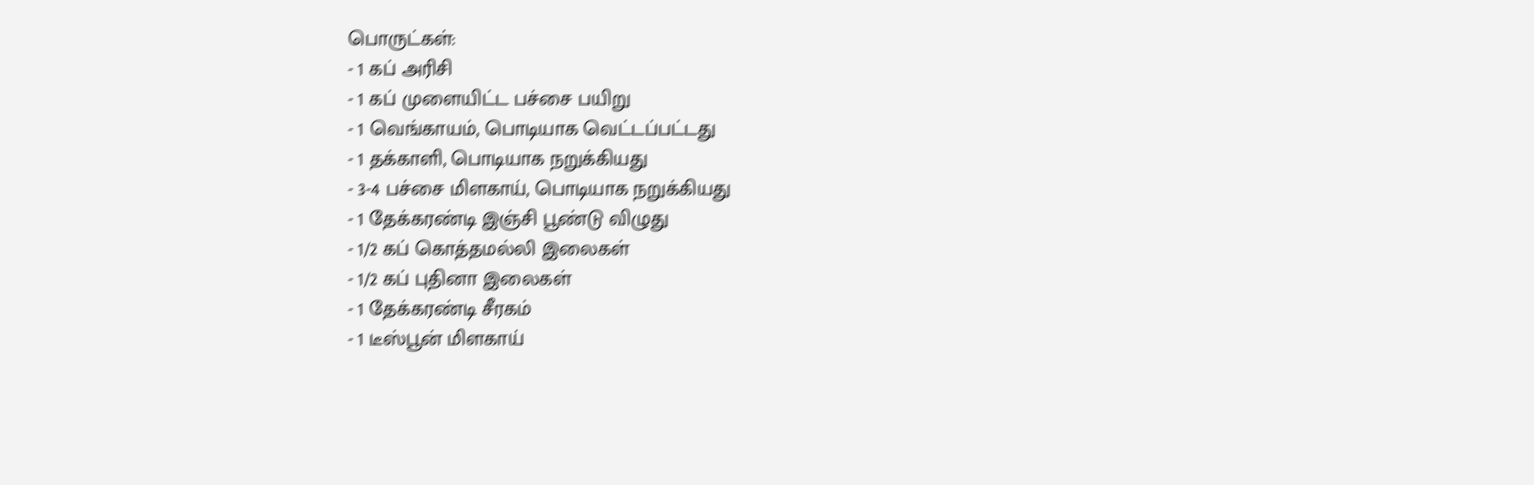பொருட்கள்:
- 1 கப் அரிசி
- 1 கப் முளையிட்ட பச்சை பயிறு
- 1 வெங்காயம், பொடியாக வெட்டப்பட்டது
- 1 தக்காளி, பொடியாக நறுக்கியது
- 3-4 பச்சை மிளகாய், பொடியாக நறுக்கியது
- 1 தேக்கரண்டி இஞ்சி பூண்டு விழுது
- 1/2 கப் கொத்தமல்லி இலைகள்
- 1/2 கப் புதினா இலைகள்
- 1 தேக்கரண்டி சீரகம்
- 1 டீஸ்பூன் மிளகாய்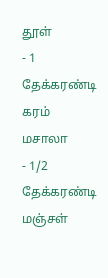தூள்
- 1 தேக்கரண்டி கரம் மசாலா
- 1/2 தேக்கரண்டி மஞ்சள்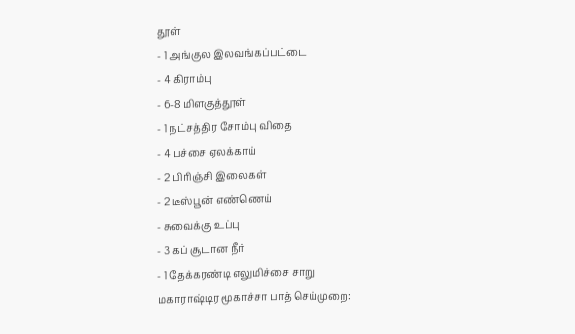தூள்
- 1 அங்குல இலவங்கப்பட்டை
- 4 கிராம்பு
- 6-8 மிளகுத்தூள்
- 1 நட்சத்திர சோம்பு விதை
- 4 பச்சை ஏலக்காய்
- 2 பிரிஞ்சி இலைகள்
- 2 டீஸ்பூன் எண்ணெய்
- சுவைக்கு உப்பு
- 3 கப் சூடான நீர்
- 1 தேக்கரண்டி எலுமிச்சை சாறு
மகாராஷ்டிர மூகாச்சா பாத் செய்முறை: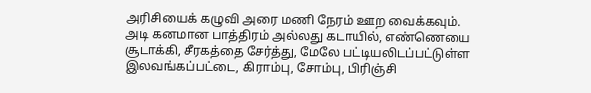அரிசியைக் கழுவி அரை மணி நேரம் ஊற வைக்கவும். அடி கனமான பாத்திரம் அல்லது கடாயில், எண்ணெயை சூடாக்கி, சீரகத்தை சேர்த்து, மேலே பட்டியலிடப்பட்டுள்ள இலவங்கப்பட்டை, கிராம்பு, சோம்பு, பிரிஞ்சி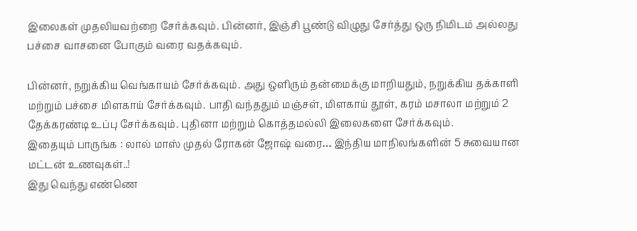இலைகள் முதலியவற்றை சேர்க்கவும். பின்னர், இஞ்சி பூண்டு விழுது சேர்த்து ஒரு நிமிடம் அல்லது பச்சை வாசனை போகும் வரை வதக்கவும்.

பின்னர், நறுக்கிய வெங்காயம் சேர்க்கவும். அது ஒளிரும் தன்மைக்கு மாறியதும், நறுக்கிய தக்காளி மற்றும் பச்சை மிளகாய் சேர்க்கவும். பாதி வந்ததும் மஞ்சள், மிளகாய் தூள், கரம் மசாலா மற்றும் 2 தேக்கரண்டி உப்பு சேர்க்கவும். புதினா மற்றும் கொத்தமல்லி இலைகளை சேர்க்கவும்.
இதையும் பாருங்க : லால் மாஸ் முதல் ரோகன் ஜோஷ் வரை… இந்திய மாநிலங்களின் 5 சுவையான மட்டன் உணவுகள்..!
இது வெந்து எண்ணெ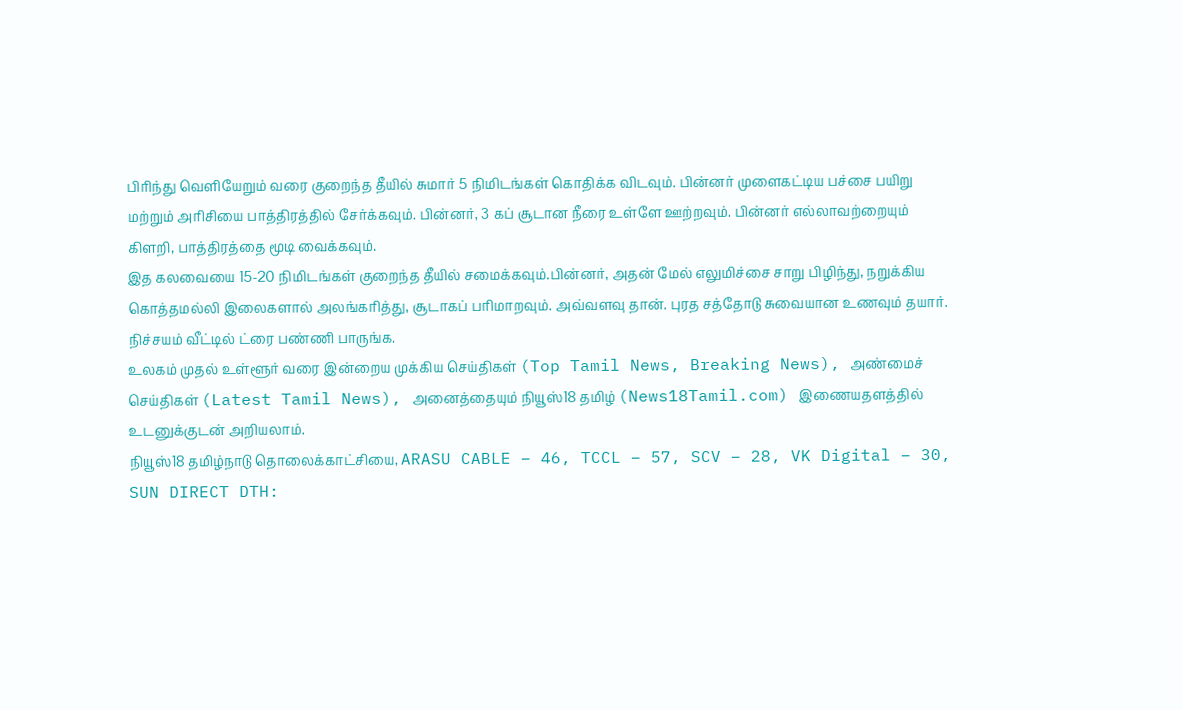பிரிந்து வெளியேறும் வரை குறைந்த தீயில் சுமார் 5 நிமிடங்கள் கொதிக்க விடவும். பின்னர் முளைகட்டிய பச்சை பயிறு மற்றும் அரிசியை பாத்திரத்தில் சேர்க்கவும். பின்னர், 3 கப் சூடான நீரை உள்ளே ஊற்றவும். பின்னர் எல்லாவற்றையும் கிளறி, பாத்திரத்தை மூடி வைக்கவும்.
இத கலவையை 15-20 நிமிடங்கள் குறைந்த தீயில் சமைக்கவும்.பின்னர், அதன் மேல் எலுமிச்சை சாறு பிழிந்து, நறுக்கிய கொத்தமல்லி இலைகளால் அலங்கரித்து, சூடாகப் பரிமாறவும். அவ்வளவு தான். புரத சத்தோடு சுவையான உணவும் தயார். நிச்சயம் வீட்டில் ட்ரை பண்ணி பாருங்க.
உலகம் முதல் உள்ளூர் வரை இன்றைய முக்கிய செய்திகள் (Top Tamil News, Breaking News), அண்மைச் செய்திகள் (Latest Tamil News), அனைத்தையும் நியூஸ்18 தமிழ் (News18Tamil.com) இணையதளத்தில் உடனுக்குடன் அறியலாம்.
நியூஸ்18 தமிழ்நாடு தொலைக்காட்சியை, ARASU CABLE – 46, TCCL – 57, SCV – 28, VK Digital – 30, SUN DIRECT DTH: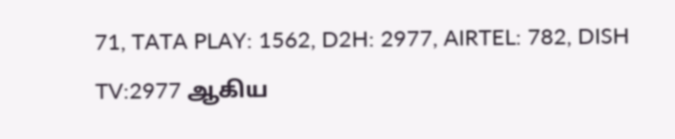71, TATA PLAY: 1562, D2H: 2977, AIRTEL: 782, DISH TV:2977 ஆகிய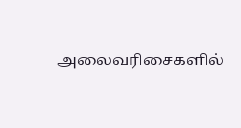அலைவரிசைகளில்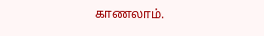காணலாம்.